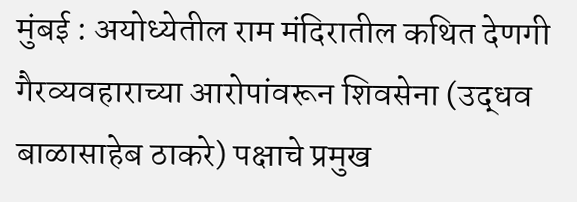मुंबई : अयोध्येतील राम मंदिरातील कथित देणगी गैरव्यवहाराच्या आरोपांवरून शिवसेना (उद्धव बाळासाहेब ठाकरे) पक्षाचे प्रमुख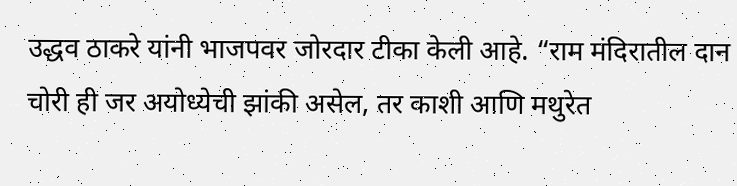उद्धव ठाकरे यांनी भाजपवर जोरदार टीका केली आहे. “राम मंदिरातील दान चोरी ही जर अयोध्येची झांकी असेल, तर काशी आणि मथुरेत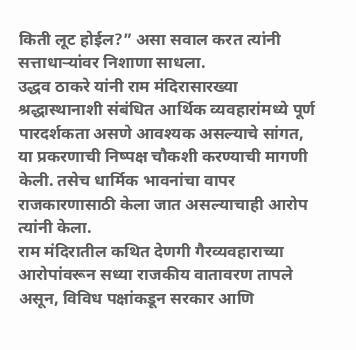किती लूट होईल?” असा सवाल करत त्यांनी सत्ताधाऱ्यांवर निशाणा साधला.
उद्धव ठाकरे यांनी राम मंदिरासारख्या श्रद्धास्थानाशी संबंधित आर्थिक व्यवहारांमध्ये पूर्ण पारदर्शकता असणे आवश्यक असल्याचे सांगत, या प्रकरणाची निष्पक्ष चौकशी करण्याची मागणी केली. तसेच धार्मिक भावनांचा वापर राजकारणासाठी केला जात असल्याचाही आरोप त्यांनी केला.
राम मंदिरातील कथित देणगी गैरव्यवहाराच्या आरोपांवरून सध्या राजकीय वातावरण तापले असून, विविध पक्षांकडून सरकार आणि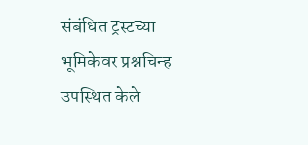संबंधित ट्रस्टच्या भूमिकेवर प्रश्नचिन्ह उपस्थित केले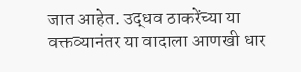जात आहेत. उद्धव ठाकरेंच्या या वक्तव्यानंतर या वादाला आणखी धार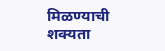मिळण्याची शक्यता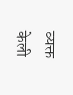व्यक्त केली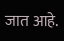जात आहे.